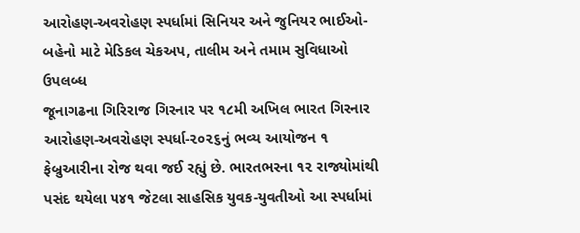આરોહણ-અવરોહણ સ્પર્ધામાં સિનિયર અને જુનિયર ભાઈઓ-બહેનો માટે મેડિકલ ચેકઅપ, તાલીમ અને તમામ સુવિધાઓ ઉપલબ્ધ
જૂનાગઢના ગિરિરાજ ગિરનાર પર ૧૮મી અખિલ ભારત ગિરનાર આરોહણ-અવરોહણ સ્પર્ધા-૨૦૨૬નું ભવ્ય આયોજન ૧ ફેબ્રુઆરીના રોજ થવા જઈ રહ્યું છે. ભારતભરના ૧૨ રાજ્યોમાંથી પસંદ થયેલા ૫૪૧ જેટલા સાહસિક યુવક-યુવતીઓ આ સ્પર્ધામાં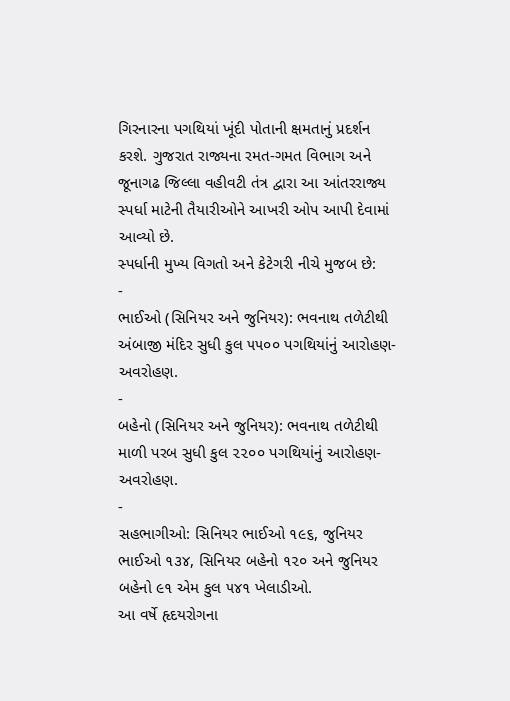ગિરનારના પગથિયાં ખૂંદી પોતાની ક્ષમતાનું પ્રદર્શન કરશે. ગુજરાત રાજ્યના રમત-ગમત વિભાગ અને જૂનાગઢ જિલ્લા વહીવટી તંત્ર દ્વારા આ આંતરરાજ્ય સ્પર્ધા માટેની તૈયારીઓને આખરી ઓપ આપી દેવામાં આવ્યો છે.
સ્પર્ધાની મુખ્ય વિગતો અને કેટેગરી નીચે મુજબ છે:
-
ભાઈઓ (સિનિયર અને જુનિયર): ભવનાથ તળેટીથી અંબાજી મંદિર સુધી કુલ ૫૫૦૦ પગથિયાંનું આરોહણ-અવરોહણ.
-
બહેનો (સિનિયર અને જુનિયર): ભવનાથ તળેટીથી માળી પરબ સુધી કુલ ૨૨૦૦ પગથિયાંનું આરોહણ-અવરોહણ.
-
સહભાગીઓ: સિનિયર ભાઈઓ ૧૯૬, જુનિયર ભાઈઓ ૧૩૪, સિનિયર બહેનો ૧૨૦ અને જુનિયર બહેનો ૯૧ એમ કુલ ૫૪૧ ખેલાડીઓ.
આ વર્ષે હૃદયરોગના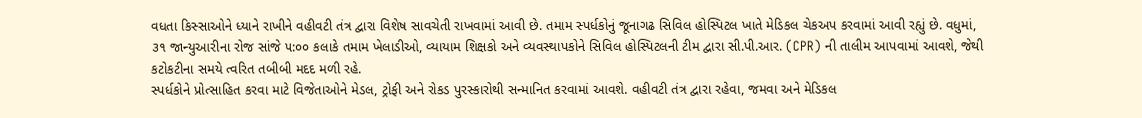વધતા કિસ્સાઓને ધ્યાને રાખીને વહીવટી તંત્ર દ્વારા વિશેષ સાવચેતી રાખવામાં આવી છે. તમામ સ્પર્ધકોનું જૂનાગઢ સિવિલ હોસ્પિટલ ખાતે મેડિકલ ચેકઅપ કરવામાં આવી રહ્યું છે. વધુમાં, ૩૧ જાન્યુઆરીના રોજ સાંજે ૫:૦૦ કલાકે તમામ ખેલાડીઓ, વ્યાયામ શિક્ષકો અને વ્યવસ્થાપકોને સિવિલ હોસ્પિટલની ટીમ દ્વારા સી.પી.આર. (CPR) ની તાલીમ આપવામાં આવશે, જેથી કટોકટીના સમયે ત્વરિત તબીબી મદદ મળી રહે.
સ્પર્ધકોને પ્રોત્સાહિત કરવા માટે વિજેતાઓને મેડલ, ટ્રોફી અને રોકડ પુરસ્કારોથી સન્માનિત કરવામાં આવશે. વહીવટી તંત્ર દ્વારા રહેવા, જમવા અને મેડિકલ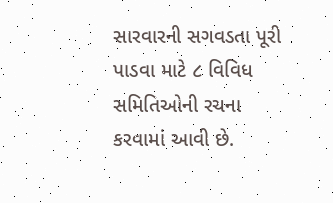સારવારની સગવડતા પૂરી પાડવા માટે ૮ વિવિધ સમિતિઓની રચના કરવામાં આવી છે.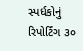સ્પર્ધકોનું રિપોર્ટિંગ ૩૦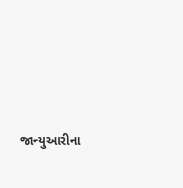જાન્યુઆરીના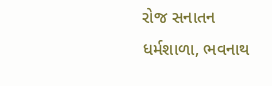રોજ સનાતન ધર્મશાળા, ભવનાથ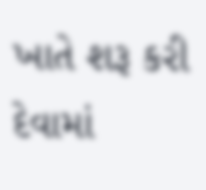ખાતે શરૂ કરી દેવામાં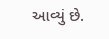આવ્યું છે.